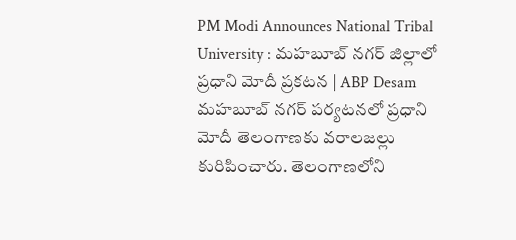PM Modi Announces National Tribal University : మహబూబ్ నగర్ జిల్లాలో ప్రధాని మోదీ ప్రకటన | ABP Desam
మహబూబ్ నగర్ పర్యటనలో ప్రధాని మోదీ తెలంగాణకు వరాలజల్లు కురిపించారు. తెలంగాణలోని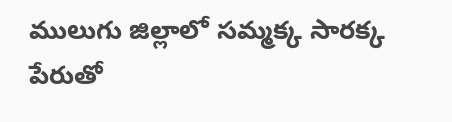ములుగు జిల్లాలో సమ్మక్క సారక్క పేరుతో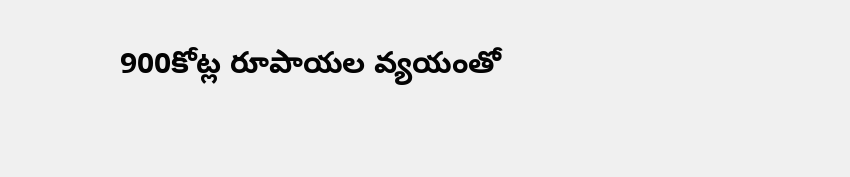900కోట్ల రూపాయల వ్యయంతో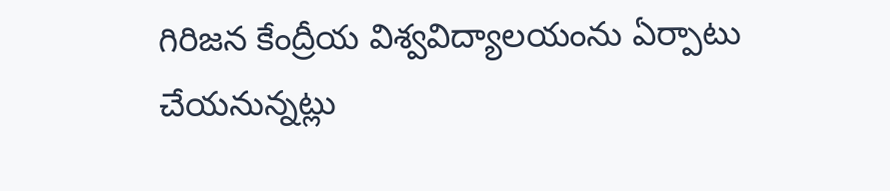గిరిజన కేంద్రీయ విశ్వవిద్యాలయంను ఏర్పాటు చేయనున్నట్లు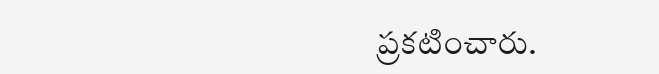ప్రకటించారు.